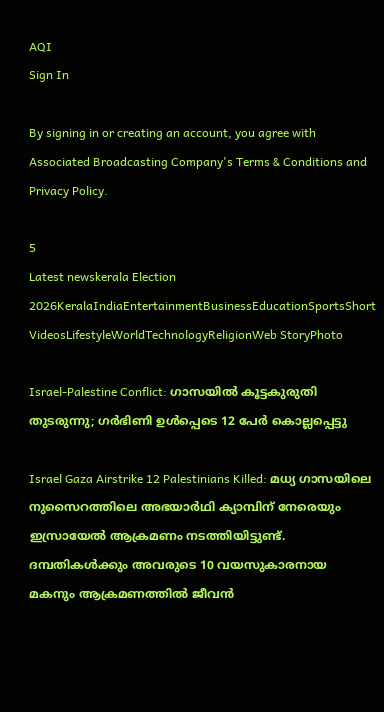AQI
Sign In

By signing in or creating an account, you agree with Associated Broadcasting Company's Terms & Conditions and Privacy Policy.

5
Latest newskerala Election 2026KeralaIndiaEntertainmentBusinessEducationSportsShort VideosLifestyleWorldTechnologyReligionWeb StoryPhoto

Israel-Palestine Conflict: ഗാസയില്‍ കൂട്ടകുരുതി തുടരുന്നു; ഗര്‍ഭിണി ഉള്‍പ്പെടെ 12 പേര്‍ കൊല്ലപ്പെട്ടു

Israel Gaza Airstrike 12 Palestinians Killed: മധ്യ ഗാസയിലെ നുസൈറത്തിലെ അഭയാര്‍ഥി ക്യാമ്പിന് നേരെയും ഇസ്രായേല്‍ ആക്രമണം നടത്തിയിട്ടുണ്ട്. ദമ്പതികള്‍ക്കും അവരുടെ 10 വയസുകാരനായ മകനും ആക്രമണത്തില്‍ ജീവന്‍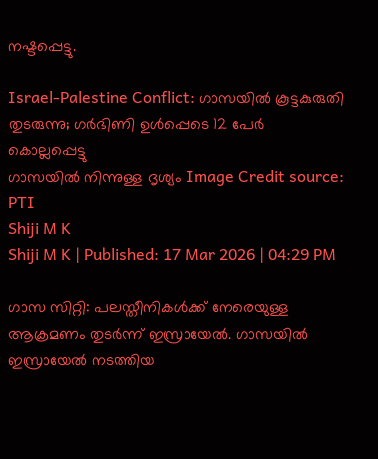നഷ്ടപ്പെട്ടു.

Israel-Palestine Conflict: ഗാസയില്‍ കൂട്ടകുരുതി തുടരുന്നു; ഗര്‍ഭിണി ഉള്‍പ്പെടെ 12 പേര്‍ കൊല്ലപ്പെട്ടു
ഗാസയില്‍ നിന്നുള്ള ദൃശ്യം Image Credit source: PTI
Shiji M K
Shiji M K | Published: 17 Mar 2026 | 04:29 PM

ഗാസ സിറ്റി: പലസ്തീനികള്‍ക്ക് നേരെയുള്ള ആക്രമണം തുടര്‍ന്ന് ഇസ്രായേല്‍. ഗാസയില്‍ ഇസ്രായേല്‍ നടത്തിയ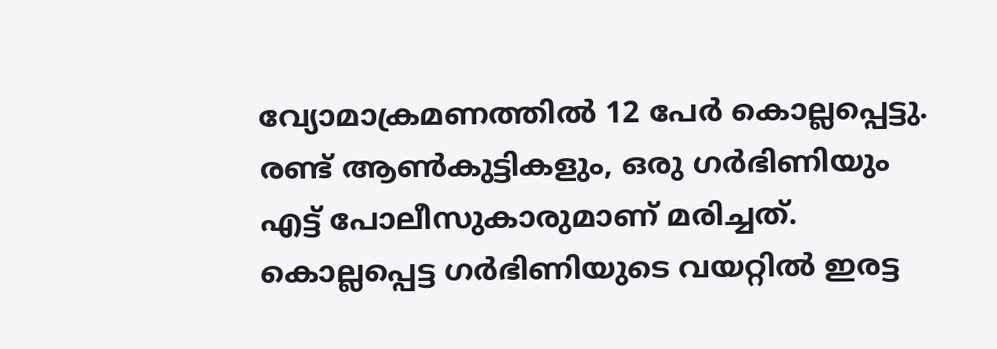വ്യോമാക്രമണത്തില്‍ 12 പേര്‍ കൊല്ലപ്പെട്ടു. രണ്ട് ആണ്‍കുട്ടികളും, ഒരു ഗര്‍ഭിണിയും എട്ട് പോലീസുകാരുമാണ് മരിച്ചത്. കൊല്ലപ്പെട്ട ഗര്‍ഭിണിയുടെ വയറ്റില്‍ ഇരട്ട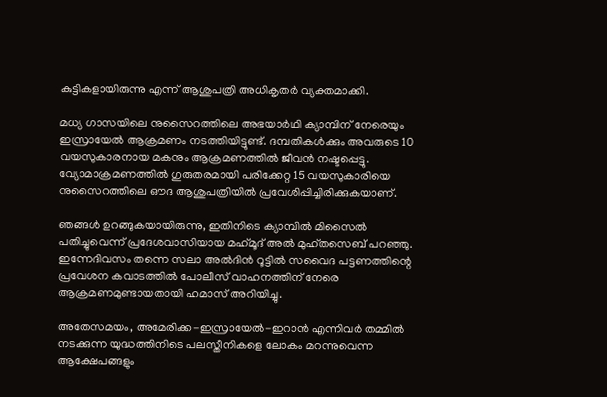കുട്ടികളായിരുന്നു എന്ന് ആശുപത്രി അധികൃതര്‍ വ്യക്തമാക്കി.

മധ്യ ഗാസയിലെ നുസൈറത്തിലെ അഭയാര്‍ഥി ക്യാമ്പിന് നേരെയും ഇസ്രായേല്‍ ആക്രമണം നടത്തിയിട്ടുണ്ട്. ദമ്പതികള്‍ക്കും അവരുടെ 10 വയസുകാരനായ മകനും ആക്രമണത്തില്‍ ജീവന്‍ നഷ്ടപ്പെട്ടു. വ്യോമാക്രമണത്തില്‍ ഗുരുതരമായി പരിക്കേറ്റ 15 വയസുകാരിയെ നുസൈറത്തിലെ ഔദ ആശുപത്രിയില്‍ പ്രവേശിപ്പിച്ചിരിക്കുകയാണ്.

ഞങ്ങള്‍ ഉറങ്ങുകയായിരുന്നു, ഇതിനിടെ ക്യാമ്പില്‍ മിസൈല്‍ പതിച്ചുവെന്ന് പ്രദേശവാസിയായ മഹ്‌മൂദ് അല്‍ മുഹ്തസെബ് പറഞ്ഞു. ഇന്നേദിവസം തന്നെ സലാ അല്‍ദിന്‍ റൂട്ടില്‍ സവൈദ പട്ടണത്തിന്റെ പ്രവേശന കവാടത്തില്‍ പോലീസ് വാഹനത്തിന് നേരെ ആക്രമണമുണ്ടായതായി ഹമാസ് അറിയിച്ചു.

അതേസമയം, അമേരിക്ക-ഇസ്രായേല്‍-ഇറാന്‍ എന്നിവര്‍ തമ്മില്‍ നടക്കുന്ന യുദ്ധത്തിനിടെ പലസ്തീനികളെ ലോകം മറന്നുവെന്ന ആക്ഷേപങ്ങളും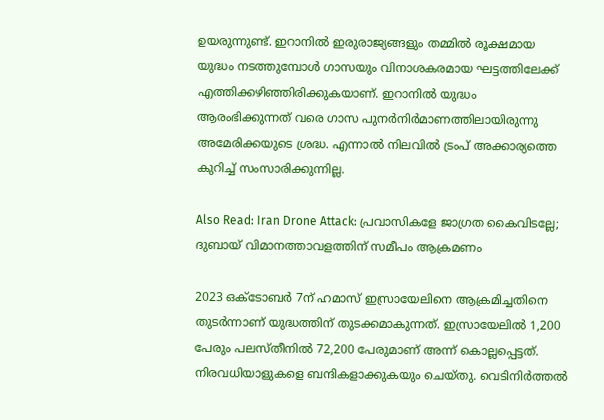ഉയരുന്നുണ്ട്. ഇറാനില്‍ ഇരുരാജ്യങ്ങളും തമ്മില്‍ രൂക്ഷമായ യുദ്ധം നടത്തുമ്പോള്‍ ഗാസയും വിനാശകരമായ ഘട്ടത്തിലേക്ക് എത്തിക്കഴിഞ്ഞിരിക്കുകയാണ്. ഇറാനില്‍ യുദ്ധം ആരംഭിക്കുന്നത് വരെ ഗാസ പുനര്‍നിര്‍മാണത്തിലായിരുന്നു അമേരിക്കയുടെ ശ്രദ്ധ. എന്നാല്‍ നിലവില്‍ ട്രംപ് അക്കാര്യത്തെ കുറിച്ച് സംസാരിക്കുന്നില്ല.

Also Read: Iran Drone Attack: പ്രവാസികളേ ജാഗ്രത കൈവിടല്ലേ; ദുബായ് വിമാനത്താവളത്തിന് സമീപം ആക്രമണം

2023 ഒക്ടോബര്‍ 7ന് ഹമാസ് ഇസ്രായേലിനെ ആക്രമിച്ചതിനെ തുടര്‍ന്നാണ് യുദ്ധത്തിന് തുടക്കമാകുന്നത്. ഇസ്രായേലില്‍ 1,200 പേരും പലസ്തീനില്‍ 72,200 പേരുമാണ് അന്ന് കൊല്ലപ്പെട്ടത്. നിരവധിയാളുകളെ ബന്ദികളാക്കുകയും ചെയ്തു. വെടിനിര്‍ത്തല്‍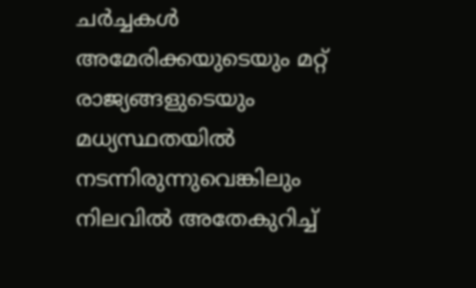ചര്‍ച്ചകള്‍ അമേരിക്കയുടെയും മറ്റ് രാജ്യങ്ങളുടെയും മധ്യസ്ഥതയില്‍ നടന്നിരുന്നുവെങ്കിലും നിലവില്‍ അതേകുറിച്ച്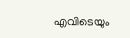എവിടെയും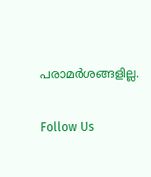പരാമര്‍ശങ്ങളില്ല.

Follow Us